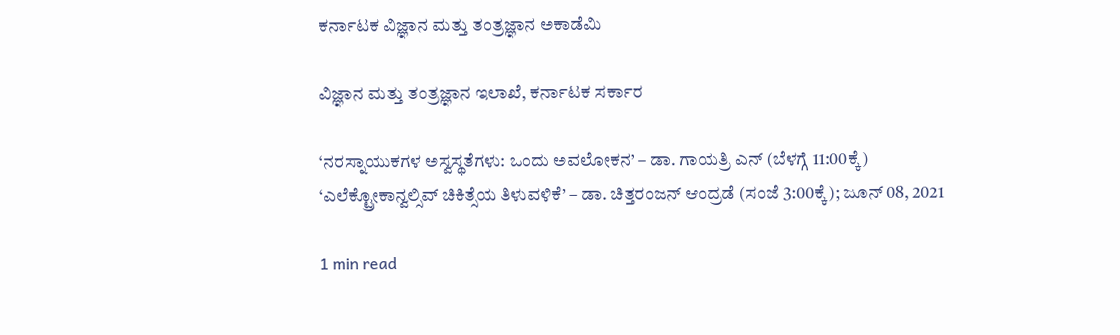ಕರ್ನಾಟಕ ವಿಜ್ಞಾನ ಮತ್ತು ತಂತ್ರಜ್ಞಾನ ಅಕಾಡೆಮಿ

ವಿಜ್ಞಾನ ಮತ್ತು ತಂತ್ರಜ್ಞಾನ ಇಲಾಖೆ, ಕರ್ನಾಟಕ ಸರ್ಕಾರ

‘ನರಸ್ನಾಯುಕಗಳ ಅಸ್ವಸ್ಥತೆಗಳು: ಒಂದು ಅವಲೋಕನ’ – ಡಾ. ಗಾಯತ್ರಿ ಎನ್ (ಬೆಳಗ್ಗೆ 11:00ಕ್ಕೆ) ‘ಎಲೆಕ್ಟ್ರೋಕಾನ್ವಲ್ಸಿವ್ ಚಿಕಿತ್ಸೆಯ ತಿಳುವಳಿಕೆ’ – ಡಾ. ಚಿತ್ತರಂಜನ್ ಆಂದ್ರಡೆ (ಸಂಜೆ 3:00ಕ್ಕೆ); ಜೂನ್ 08, 2021

1 min read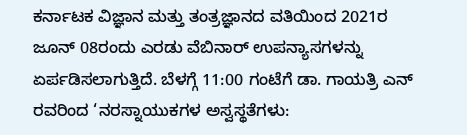ಕರ್ನಾಟಕ ವಿಜ್ಞಾನ ಮತ್ತು ತಂತ್ರಜ್ಞಾನದ ವತಿಯಿಂದ 2021ರ ಜೂನ್ 08ರಂದು ಎರಡು ವೆಬಿನಾರ್ ಉಪನ್ಯಾಸಗಳನ್ನು ಏರ್ಪಡಿಸಲಾಗುತ್ತಿದೆ. ಬೆಳಗ್ಗೆ 11:00 ಗಂಟೆಗೆ ಡಾ. ಗಾಯತ್ರಿ ಎನ್ ರವರಿಂದ ‘ನರಸ್ನಾಯುಕಗಳ ಅಸ್ವಸ್ಥತೆಗಳು: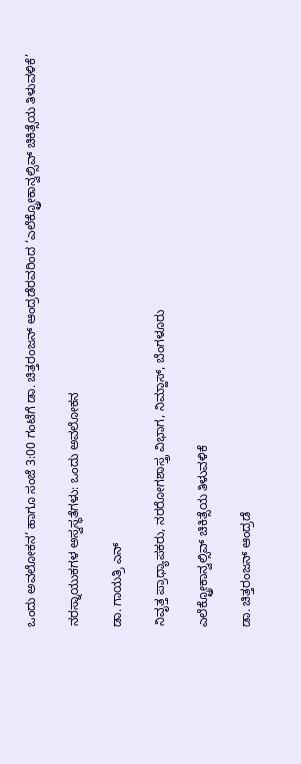ಒಂದು ಅವಲೋಕನ’ ಹಾಗೂ ಸಂಜೆ 3:00 ಗಂಟೆಗೆ ಡಾ. ಚಿತ್ತರಂಜನ್ ಆಂದ್ರಡೆರವರಿಂದ ‘ಎಲೆಕ್ಟ್ರೋಕಾನ್ವಲ್ಸಿವ್ ಚಿಕಿತ್ಸೆಯ ತಿಳುವಳಿಕೆ’

ನರಸ್ನಾಯುಕಗಳ ಅಸ್ವಸ್ಥತೆಗಳು: ಒಂದು ಅವಲೋಕನ

ಡಾ. ಗಾಯತ್ರಿ ಎನ್

ನಿವೃತ್ತ ಪ್ರಾಧ್ಯಾಪಕರು, ನರರೋಗಶಾಸ್ತ್ರ ವಿಭಾಗ, ನಿಮ್ಹಾಸ್, ಬೆಂಗಳೂರು

ಎಲೆಕ್ಟ್ರೋಕಾನ್ವಲ್ಸಿವ್ ಚಿಕಿತ್ಸೆಯ ತಿಳುವಳಿಕೆ

ಡಾ. ಚಿತ್ತರಂಜನ್ ಆಂದ್ರಡೆ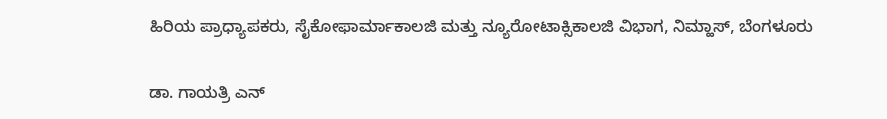ಹಿರಿಯ ಪ್ರಾಧ್ಯಾಪಕರು, ಸೈಕೋಫಾರ್ಮಾಕಾಲಜಿ ಮತ್ತು ನ್ಯೂರೋಟಾಕ್ಸಿಕಾಲಜಿ ವಿಭಾಗ, ನಿಮ್ಹಾಸ್, ಬೆಂಗಳೂರು

ಡಾ. ಗಾಯತ್ರಿ ಎನ್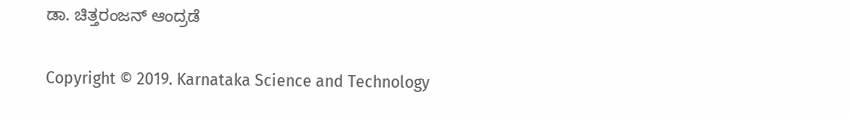ಡಾ. ಚಿತ್ತರಂಜನ್ ಆಂದ್ರಡೆ

Copyright © 2019. Karnataka Science and Technology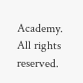Academy. All rights reserved.